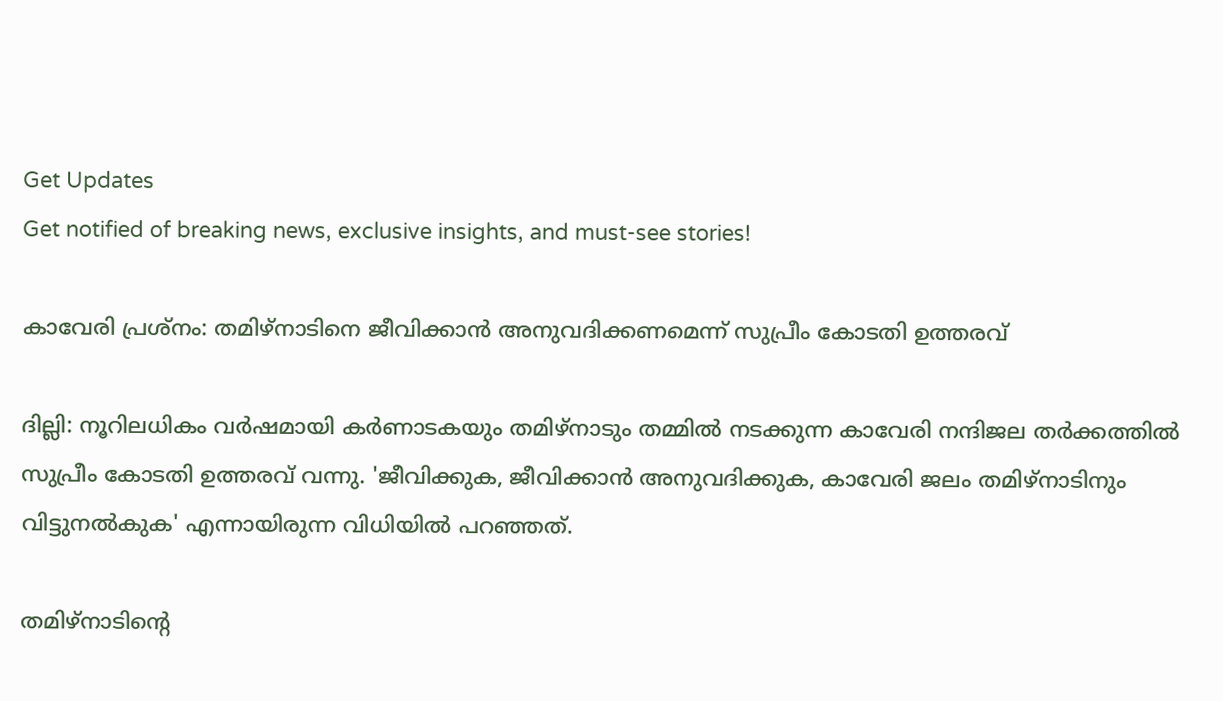Get Updates
Get notified of breaking news, exclusive insights, and must-see stories!

കാവേരി പ്രശ്‌നം: തമിഴ്‌നാടിനെ ജീവിക്കാന്‍ അനുവദിക്കണമെന്ന് സുപ്രീം കോടതി ഉത്തരവ്

ദില്ലി: നൂറിലധികം വര്‍ഷമായി കര്‍ണാടകയും തമിഴ്‌നാടും തമ്മില്‍ നടക്കുന്ന കാവേരി നന്ദിജല തര്‍ക്കത്തില്‍ സുപ്രീം കോടതി ഉത്തരവ് വന്നു. 'ജീവിക്കുക, ജീവിക്കാന്‍ അനുവദിക്കുക, കാവേരി ജലം തമിഴ്‌നാടിനും വിട്ടുനല്‍കുക' എന്നായിരുന്ന വിധിയില്‍ പറഞ്ഞത്.

തമിഴ്‌നാടിന്റെ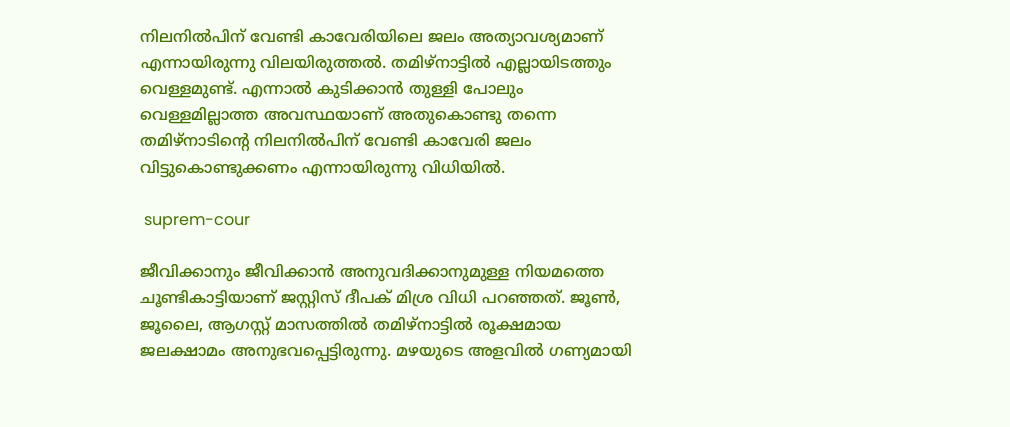നിലനില്‍പിന് വേണ്ടി കാവേരിയിലെ ജലം അത്യാവശ്യമാണ് എന്നായിരുന്നു വിലയിരുത്തല്‍. തമിഴ്‌നാട്ടില്‍ എല്ലായിടത്തും വെള്ളമുണ്ട്. എന്നാല്‍ കുടിക്കാന്‍ തുള്ളി പോലും വെള്ളമില്ലാത്ത അവസ്ഥയാണ് അതുകൊണ്ടു തന്നെ തമിഴ്‌നാടിന്റെ നിലനില്‍പിന് വേണ്ടി കാവേരി ജലം വിട്ടുകൊണ്ടുക്കണം എന്നായിരുന്നു വിധിയില്‍.

 suprem-cour

ജീവിക്കാനും ജീവിക്കാന്‍ അനുവദിക്കാനുമുള്ള നിയമത്തെ ചൂണ്ടികാട്ടിയാണ് ജസ്റ്റിസ് ദീപക് മിശ്ര വിധി പറഞ്ഞത്. ജൂണ്‍, ജൂലൈ, ആഗസ്റ്റ് മാസത്തില്‍ തമിഴ്‌നാട്ടില്‍ രൂക്ഷമായ ജലക്ഷാമം അനുഭവപ്പെട്ടിരുന്നു. മഴയുടെ അളവില്‍ ഗണ്യമായി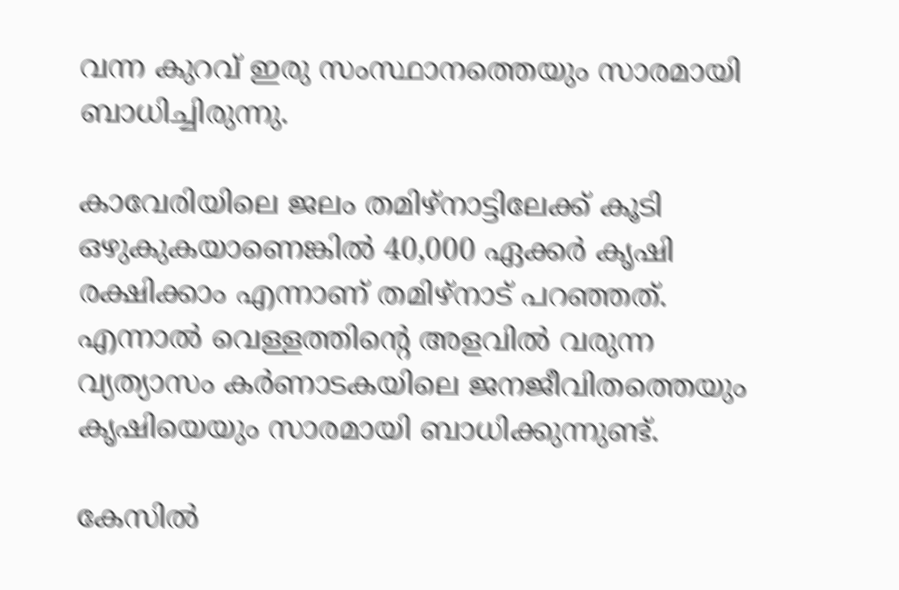വന്ന കുറവ് ഇരു സംസ്ഥാനത്തെയും സാരമായി ബാധിച്ചിരുന്നു.

കാവേരിയിലെ ജലം തമിഴ്‌നാട്ടിലേക്ക് കൂടി ഒഴുകുകയാണെങ്കില്‍ 40,000 ഏക്കര്‍ കൃഷി രക്ഷിക്കാം എന്നാണ് തമിഴ്‌നാട് പറഞ്ഞത്. എന്നാല്‍ വെള്ളത്തിന്റെ അളവില്‍ വരുന്ന വ്യത്യാസം കര്‍ണാടകയിലെ ജനജീവിതത്തെയും കൃഷിയെയും സാരമായി ബാധിക്കുന്നുണ്ട്.

കേസില്‍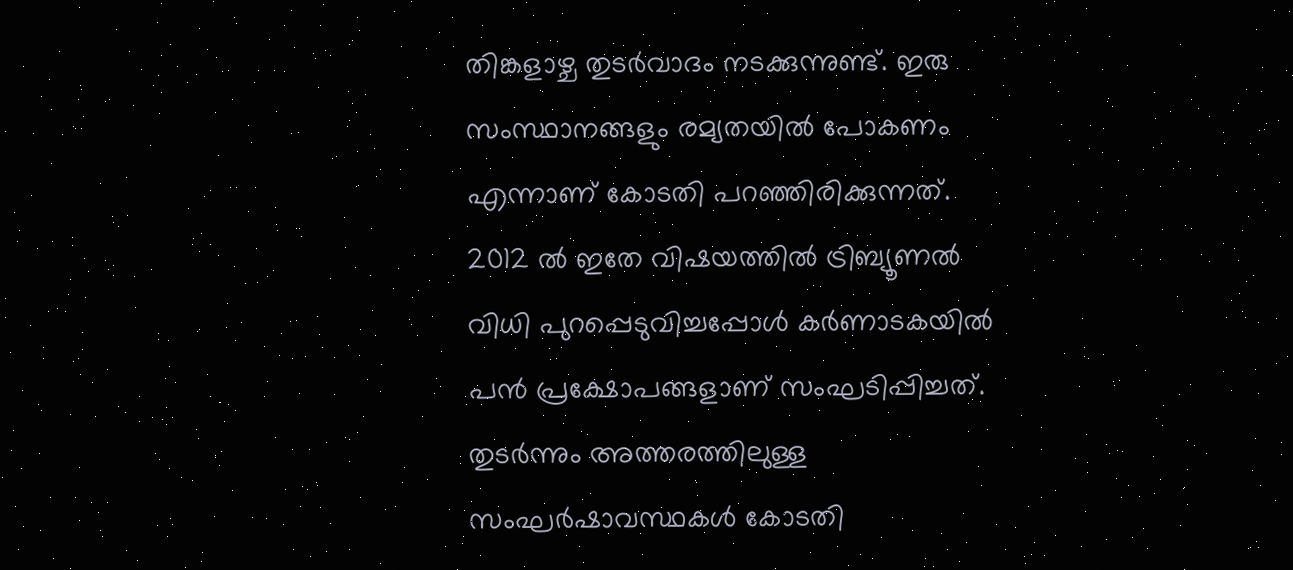തിങ്കളാഴ്ച തുടര്‍വാദം നടക്കുന്നുണ്ട്. ഇരു സംസ്ഥാനങ്ങളും രമ്യതയില്‍ പോകണം എന്നാണ് കോടതി പറഞ്ഞിരിക്കുന്നത്. 2012 ല്‍ ഇതേ വിഷയത്തില്‍ ട്രിബ്യൂണല്‍ വിധി പുറപ്പെടുവിച്ചപ്പോള്‍ കര്‍ണാടകയില്‍ പന്‍ പ്രക്ഷോപങ്ങളാണ് സംഘടിപ്പിച്ചത്. തുടര്‍ന്നും അത്തരത്തിലുള്ള സംഘര്‍ഷാവസ്ഥകള്‍ കോടതി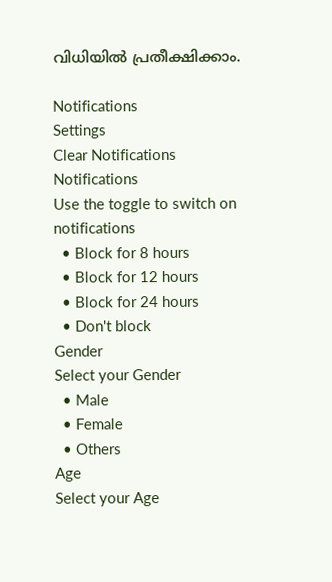വിധിയില്‍ പ്രതീക്ഷിക്കാം.

Notifications
Settings
Clear Notifications
Notifications
Use the toggle to switch on notifications
  • Block for 8 hours
  • Block for 12 hours
  • Block for 24 hours
  • Don't block
Gender
Select your Gender
  • Male
  • Female
  • Others
Age
Select your Age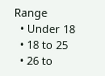Range
  • Under 18
  • 18 to 25
  • 26 to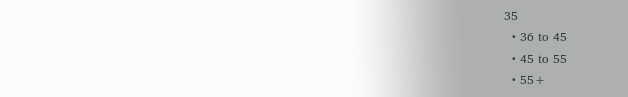35
  • 36 to 45
  • 45 to 55
  • 55+